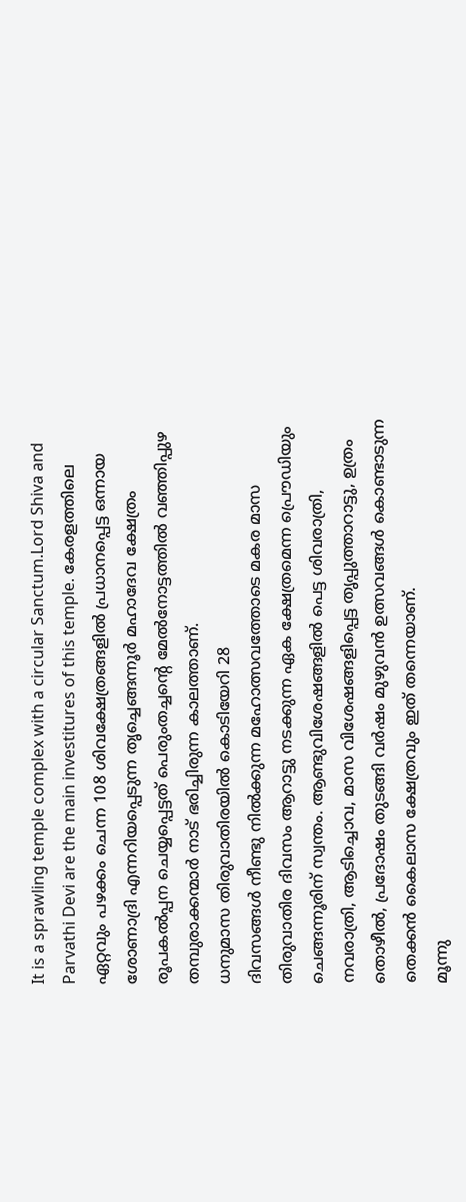It is a sprawling temple complex with a circular Sanctum.Lord Shiva and Parvathi Devi are the main investitures of this temple. കേരളത്തിലെ ഏറ്റവും പഴക്കം ചെന്ന 108 ശിവക്ഷേത്രങ്ങളിൽ പ്രധാനപ്പെട്ട ഒന്നായ ശോണാദ്രി എന്നറിയപ്പെടുന്ന തൃച്ചെങ്ങന്നൂർ മഹാദേവ ക്ഷേത്രം രൂപകൽപ്പന ചെയ്യപ്പെട്ടത് പെരുംതച്ചന്റെ മേൽനോട്ടത്തിൽ വഞ്ഞിപ്പുഴ തമ്പുരാക്കന്മാർ നാട് ഭരിച്ചിരുന്ന കാലത്താണ്.
ധനുമാസ തിരുവാതിരയിൽ കൊടിയേറി 28
ദിവസങ്ങൾ നീണ്ടു നിൽക്കുന്ന മഹോത്സവത്തോടെ മകര മാസ തിരുവാതിര ദിവസം ആറാട്ടു നടക്കുന്ന ഏക ക്ഷേത്രമെന്ന പ്രൌഡിയും ചെങ്ങന്നൂരിന് സ്വന്തം. ആണ്ടുവിശേഷങ്ങളിൽ പെട്ട ശിവരാത്രി, നവരാത്രി, ആടിച്ചൊവ, മാസ വിശേഷങ്ങളിപ്പെട്ട തൃപ്പുത്താറാട്ടു, ഉത്രം തൊഴീൽ, പ്രദോഷം തുടങ്ങി വർഷം മുഴുവൻ ഉത്സവങ്ങൾ കൊണ്ടാടുന്ന തെക്കൻ കൈലാസ ക്ഷേത്രവും ഇത് തന്നെയാണ്.
മൂന്നു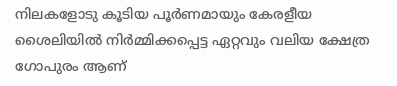നിലകളോടു കൂടിയ പൂർണമായും കേരളീയ ശൈലിയിൽ നിർമ്മിക്കപ്പെട്ട ഏറ്റവും വലിയ ക്ഷേത്ര ഗോപുരം ആണ്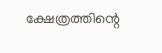ക്ഷേത്രത്തിന്റെ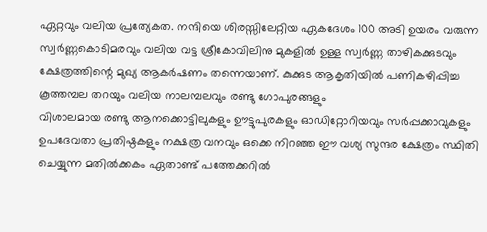ഏറ്റവും വലിയ പ്രത്യേകത. നന്ദിയെ ശിരസ്സിലേറ്റിയ ഏകദേശം 100 അടി ഉയരം വരുന്ന സ്വർണ്ണകൊടിമരവും വലിയ വട്ട ശ്രീകോവിലിനു മുകളിൽ ഉള്ള സ്വർണ്ണ താഴികക്കുടവും ക്ഷേത്രത്തിന്റെ മുഖ്യ ആകർഷണം തന്നെയാണ്. കുക്കുട ആകൃതിയിൽ പണികഴിപ്പിച്ച കൂത്തമ്പല തറയും വലിയ നാലമ്പലവും രണ്ടു ഗോപുരങ്ങളും
വിശാലമായ രണ്ടു ആനക്കൊട്ടിലുകളും ഊട്ടുപുരകളും ഓഡിറ്റോറിയവും സർപ്പക്കാവുകളും ഉപദേവതാ പ്രതിഷ്ഠകളും നക്ഷത്ര വനവും ഒക്കെ നിറഞ്ഞ ഈ വശ്യ സുന്ദര ക്ഷേത്രം സ്ഥിതി ചെയ്യുന്ന മതിൽക്കകം ഏതാണ്ട് പത്തേക്കറിൽ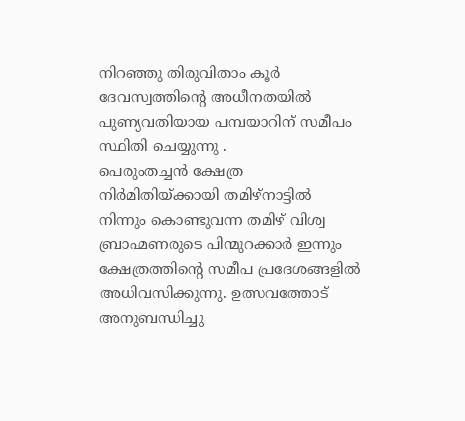നിറഞ്ഞു തിരുവിതാം കൂർ ദേവസ്വത്തിന്റെ അധീനതയിൽ പുണ്യവതിയായ പമ്പയാറിന് സമീപം സ്ഥിതി ചെയ്യുന്നു .
പെരുംതച്ചൻ ക്ഷേത്ര നിർമിതിയ്ക്കായി തമിഴ്നാട്ടിൽ നിന്നും കൊണ്ടുവന്ന തമിഴ് വിശ്വ ബ്രാഹ്മണരുടെ പിന്മുറക്കാർ ഇന്നും ക്ഷേത്രത്തിന്റെ സമീപ പ്രദേശങ്ങളിൽ അധിവസിക്കുന്നു. ഉത്സവത്തോട് അനുബന്ധിച്ചു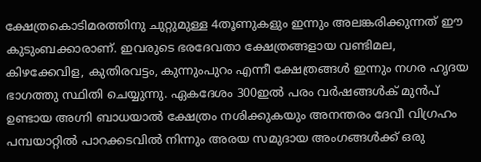ക്ഷേത്രകൊടിമരത്തിനു ചുറ്റുമുള്ള 4തൂണുകളും ഇന്നും അലങ്കരിക്കുന്നത് ഈ കുടുംബക്കാരാണ്. ഇവരുടെ ഭരദേവതാ ക്ഷേത്രങ്ങളായ വണ്ടിമല, കിഴക്കേവിള, കുതിരവട്ടം, കുന്നുംപുറം എന്നീ ക്ഷേത്രങ്ങൾ ഇന്നും നഗര ഹൃദയ ഭാഗത്തു സ്ഥിതി ചെയ്യുന്നു. ഏകദേശം 300ഇൽ പരം വർഷങ്ങൾക് മുൻപ് ഉണ്ടായ അഗ്നി ബാധയാൽ ക്ഷേത്രം നശിക്കുകയും അനന്തരം ദേവീ വിഗ്രഹം പമ്പയാറ്റിൽ പാറക്കടവിൽ നിന്നും അരയ സമുദായ അംഗങ്ങൾക്ക് ഒരു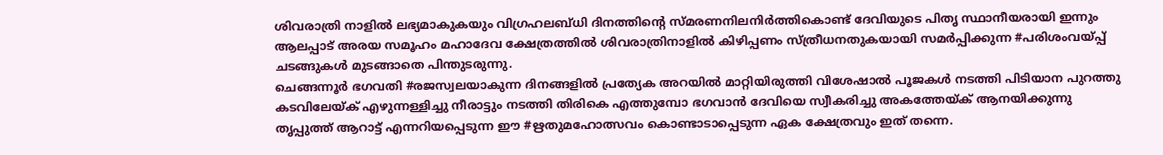ശിവരാത്രി നാളിൽ ലഭ്യമാകുകയും വിഗ്രഹലബ്ധി ദിനത്തിന്റെ സ്മരണനിലനിർത്തികൊണ്ട് ദേവിയുടെ പിതൃ സ്ഥാനീയരായി ഇന്നും ആലപ്പാട് അരയ സമൂഹം മഹാദേവ ക്ഷേത്രത്തിൽ ശിവരാത്രിനാളിൽ കിഴിപ്പണം സ്ത്രീധനതുകയായി സമർപ്പിക്കുന്ന #പരിശംവയ്പ്പ് ചടങ്ങുകൾ മുടങ്ങാതെ പിന്തുടരുന്നു.
ചെങ്ങന്നൂർ ഭഗവതി #രജസ്വലയാകുന്ന ദിനങ്ങളിൽ പ്രത്യേക അറയിൽ മാറ്റിയിരുത്തി വിശേഷാൽ പൂജകൾ നടത്തി പിടിയാന പുറത്തു കടവിലേയ്ക് എഴുന്നള്ളിച്ചു നീരാട്ടും നടത്തി തിരികെ എത്തുമ്പോ ഭഗവാൻ ദേവിയെ സ്വീകരിച്ചു അകത്തേയ്ക് ആനയിക്കുന്നു തൃപ്പുത്ത് ആറാട്ട് എന്നറിയപ്പെടുന്ന ഈ #ഋതുമഹോത്സവം കൊണ്ടാടാപ്പെടുന്ന ഏക ക്ഷേത്രവും ഇത് തന്നെ.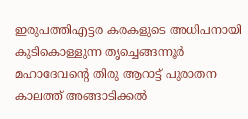ഇരുപത്തിഎട്ടര കരകളുടെ അധിപനായി കുടികൊള്ളുന്ന തൃച്ചെങ്ങന്നൂർ മഹാദേവന്റെ തിരു ആറാട്ട് പുരാതന കാലത്ത് അങ്ങാടിക്കൽ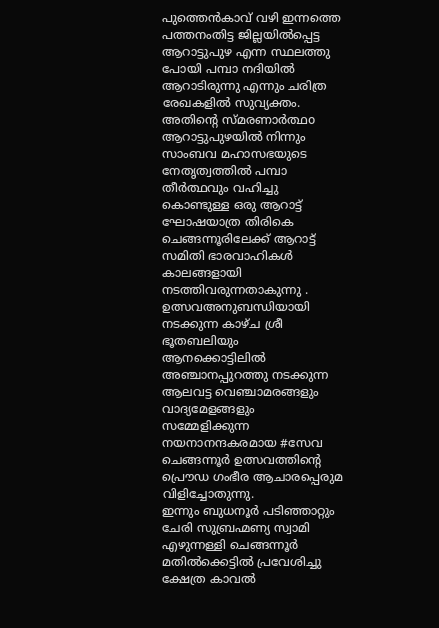പുത്തെൻകാവ് വഴി ഇന്നത്തെ പത്തനംതിട്ട ജില്ലയിൽപ്പെട്ട ആറാട്ടുപുഴ എന്ന സ്ഥലത്തു പോയി പമ്പാ നദിയിൽ ആറാടിരുന്നു എന്നും ചരിത്ര രേഖകളിൽ സുവ്യക്തം.
അതിന്റെ സ്മരണാർത്ഥo ആറാട്ടുപുഴയിൽ നിന്നും സാംബവ മഹാസഭയുടെ നേതൃത്വത്തിൽ പമ്പാ തീർത്ഥവും വഹിച്ചു കൊണ്ടുള്ള ഒരു ആറാട്ട് ഘോഷയാത്ര തിരികെ ചെങ്ങന്നൂരിലേക്ക് ആറാട്ട് സമിതി ഭാരവാഹികൾ കാലങ്ങളായി നടത്തിവരുന്നതാകുന്നു . ഉത്സവഅനുബന്ധിയായി നടക്കുന്ന കാഴ്ച ശ്രീ ഭൂതബലിയും ആനക്കൊട്ടിലിൽ അഞ്ചാനപ്പുറത്തു നടക്കുന്ന ആലവട്ട വെഞ്ചാമരങ്ങളും വാദ്യമേളങ്ങളും സമ്മേളിക്കുന്ന നയനാനന്ദകരമായ #സേവ ചെങ്ങന്നൂർ ഉത്സവത്തിന്റെ പ്രൌഡ ഗംഭീര ആചാരപ്പെരുമ വിളിച്ചോതുന്നു.
ഇന്നും ബുധനൂർ പടിഞ്ഞാറ്റും ചേരി സുബ്രഹ്മണ്യ സ്വാമി എഴുന്നള്ളി ചെങ്ങന്നൂർ മതിൽക്കെട്ടിൽ പ്രവേശിച്ചു ക്ഷേത്ര കാവൽ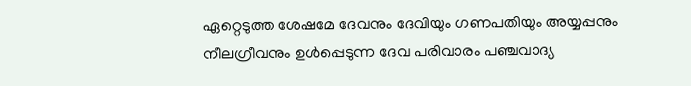ഏറ്റെടുത്ത ശേഷമേ ദേവനും ദേവിയും ഗണപതിയും അയ്യപ്പനും നീലഗ്രീവനും ഉൾപ്പെടുന്ന ദേവ പരിവാരം പഞ്ചവാദ്യ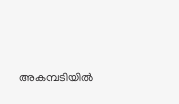അകമ്പടിയിൽ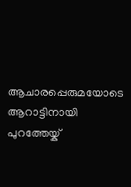ആചാരപ്പെരുമയോടെ ആറാട്ടിനായി പുറത്തേയ്ക്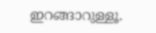ഇറങ്ങാറുള്ളൂ.